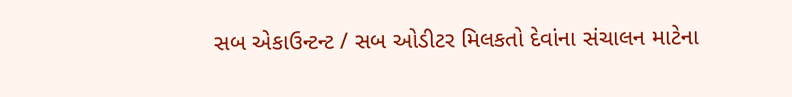સબ એકાઉન્ટન્ટ / સબ ઓડીટર મિલકતો દેવાંના સંચાલન માટેના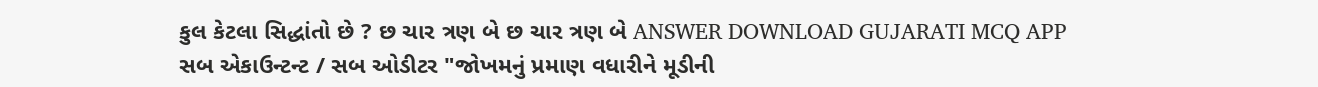કુલ કેટલા સિદ્ધાંતો છે ? છ ચાર ત્રણ બે છ ચાર ત્રણ બે ANSWER DOWNLOAD GUJARATI MCQ APP
સબ એકાઉન્ટન્ટ / સબ ઓડીટર "જોખમનું પ્રમાણ વધારીને મૂડીની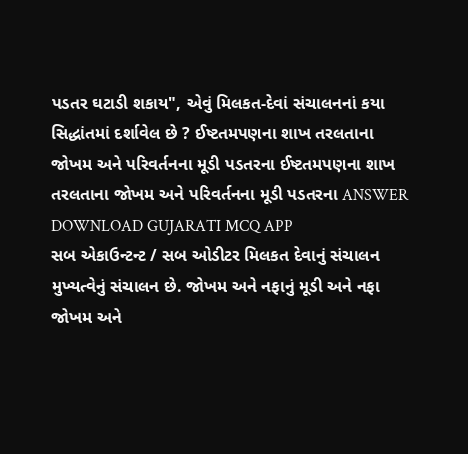પડતર ઘટાડી શકાય", એવું મિલકત-દેવાં સંચાલનનાં કયા સિદ્ધાંતમાં દર્શાવેલ છે ? ઈષ્ટતમપણના શાખ તરલતાના જોખમ અને પરિવર્તનના મૂડી પડતરના ઈષ્ટતમપણના શાખ તરલતાના જોખમ અને પરિવર્તનના મૂડી પડતરના ANSWER DOWNLOAD GUJARATI MCQ APP
સબ એકાઉન્ટન્ટ / સબ ઓડીટર મિલકત દેવાનું સંચાલન મુખ્યત્વેનું સંચાલન છે. જોખમ અને નફાનું મૂડી અને નફા જોખમ અને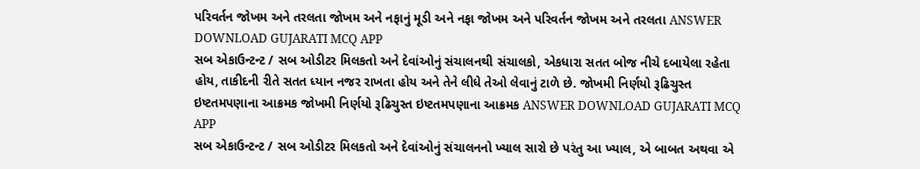પરિવર્તન જોખમ અને તરલતા જોખમ અને નફાનું મૂડી અને નફા જોખમ અને પરિવર્તન જોખમ અને તરલતા ANSWER DOWNLOAD GUJARATI MCQ APP
સબ એકાઉન્ટન્ટ / સબ ઓડીટર મિલકતો અને દેવાંઓનું સંચાલનથી સંચાલકો, એકધારા સતત બોજ નીચે દબાયેલા રહેતા હોય, તાકીદની રીતે સતત ધ્યાન નજર રાખતા હોય અને તેને લીધે તેઓ લેવાનું ટાળે છે. જોખમી નિર્ણયો રૂઢિચુસ્ત ઇષ્ટતમપણાના આક્રમક જોખમી નિર્ણયો રૂઢિચુસ્ત ઇષ્ટતમપણાના આક્રમક ANSWER DOWNLOAD GUJARATI MCQ APP
સબ એકાઉન્ટન્ટ / સબ ઓડીટર મિલકતો અને દેવાંઓનું સંચાલનનો ખ્યાલ સારો છે પરંતુ આ ખ્યાલ, એ બાબત અથવા એ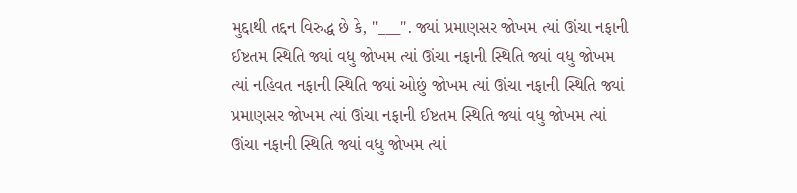મુદ્દાથી તદ્દન વિરુદ્ધ છે કે, "___". જ્યાં પ્રમાણસર જોખમ ત્યાં ઊંચા નફાની ઈષ્ટતમ સ્થિતિ જ્યાં વધુ જોખમ ત્યાં ઊંચા નફાની સ્થિતિ જ્યાં વધુ જોખમ ત્યાં નહિવત નફાની સ્થિતિ જ્યાં ઓછું જોખમ ત્યાં ઊંચા નફાની સ્થિતિ જ્યાં પ્રમાણસર જોખમ ત્યાં ઊંચા નફાની ઈષ્ટતમ સ્થિતિ જ્યાં વધુ જોખમ ત્યાં ઊંચા નફાની સ્થિતિ જ્યાં વધુ જોખમ ત્યાં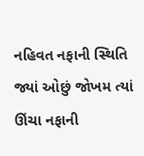નહિવત નફાની સ્થિતિ જ્યાં ઓછું જોખમ ત્યાં ઊંચા નફાની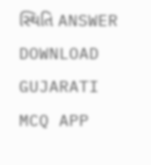સ્થિતિ ANSWER DOWNLOAD GUJARATI MCQ APP